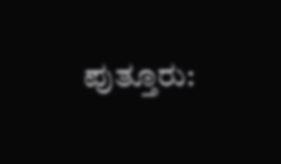ಪುತ್ತೂರು: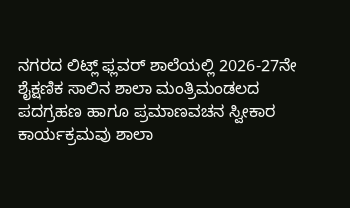ನಗರದ ಲಿಟ್ಲ್ ಫ್ಲವರ್ ಶಾಲೆಯಲ್ಲಿ 2026-27ನೇ ಶೈಕ್ಷಣಿಕ ಸಾಲಿನ ಶಾಲಾ ಮಂತ್ರಿಮಂಡಲದ ಪದಗ್ರಹಣ ಹಾಗೂ ಪ್ರಮಾಣವಚನ ಸ್ವೀಕಾರ ಕಾರ್ಯಕ್ರಮವು ಶಾಲಾ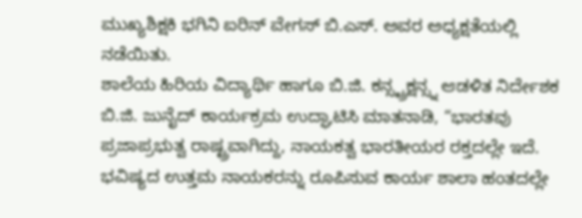ಮುಖ್ಯಶಿಕ್ಷಕಿ ಭಗಿನಿ ಐರಿನ್ ವೇಗಸ್ ಬಿ.ಎಸ್. ಅವರ ಅಧ್ಯಕ್ಷತೆಯಲ್ಲಿ ನಡೆಯಿತು.
ಶಾಲೆಯ ಹಿರಿಯ ವಿದ್ಯಾರ್ಥಿ ಹಾಗೂ ಬಿ.ಜಿ. ಕನ್ಸ್ಟ್ರಕ್ಷನ್ಸ್ನ ಆಡಳಿತ ನಿರ್ದೇಶಕ ಬಿ.ಜಿ. ಜುನೈದ್ ಕಾರ್ಯಕ್ರಮ ಉದ್ಘಾಟಿಸಿ ಮಾತನಾಡಿ, “ಭಾರತವು ಪ್ರಜಾಪ್ರಭುತ್ವ ರಾಷ್ಟ್ರವಾಗಿದ್ದು, ನಾಯಕತ್ವ ಭಾರತೀಯರ ರಕ್ತದಲ್ಲೇ ಇದೆ. ಭವಿಷ್ಯದ ಉತ್ತಮ ನಾಯಕರನ್ನು ರೂಪಿಸುವ ಕಾರ್ಯ ಶಾಲಾ ಹಂತದಲ್ಲೇ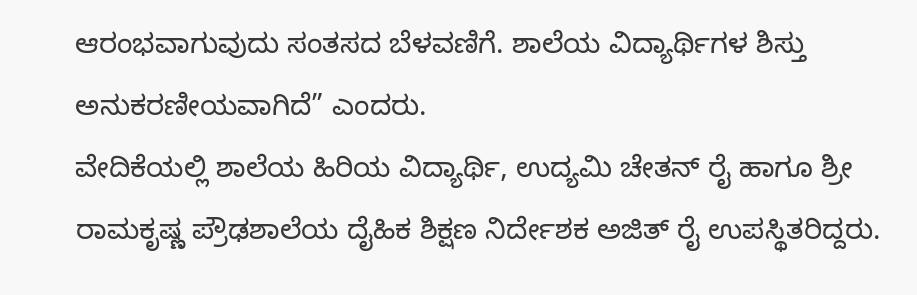ಆರಂಭವಾಗುವುದು ಸಂತಸದ ಬೆಳವಣಿಗೆ. ಶಾಲೆಯ ವಿದ್ಯಾರ್ಥಿಗಳ ಶಿಸ್ತು ಅನುಕರಣೀಯವಾಗಿದೆ” ಎಂದರು.
ವೇದಿಕೆಯಲ್ಲಿ ಶಾಲೆಯ ಹಿರಿಯ ವಿದ್ಯಾರ್ಥಿ, ಉದ್ಯಮಿ ಚೇತನ್ ರೈ ಹಾಗೂ ಶ್ರೀ ರಾಮಕೃಷ್ಣ ಪ್ರೌಢಶಾಲೆಯ ದೈಹಿಕ ಶಿಕ್ಷಣ ನಿರ್ದೇಶಕ ಅಜಿತ್ ರೈ ಉಪಸ್ಥಿತರಿದ್ದರು.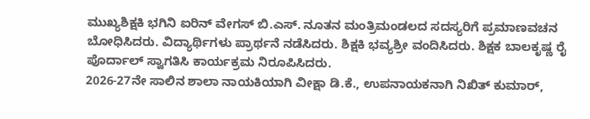ಮುಖ್ಯಶಿಕ್ಷಕಿ ಭಗಿನಿ ಐರಿನ್ ವೇಗಸ್ ಬಿ.ಎಸ್. ನೂತನ ಮಂತ್ರಿಮಂಡಲದ ಸದಸ್ಯರಿಗೆ ಪ್ರಮಾಣವಚನ ಬೋಧಿಸಿದರು. ವಿದ್ಯಾರ್ಥಿಗಳು ಪ್ರಾರ್ಥನೆ ನಡೆಸಿದರು. ಶಿಕ್ಷಕಿ ಭವ್ಯಶ್ರೀ ವಂದಿಸಿದರು. ಶಿಕ್ಷಕ ಬಾಲಕೃಷ್ಣ ರೈ ಪೊರ್ದಾಲ್ ಸ್ವಾಗತಿಸಿ ಕಾರ್ಯಕ್ರಮ ನಿರೂಪಿಸಿದರು.
2026-27ನೇ ಸಾಲಿನ ಶಾಲಾ ನಾಯಕಿಯಾಗಿ ವೀಕ್ಷಾ ಡಿ.ಕೆ., ಉಪನಾಯಕನಾಗಿ ನಿಖಿತ್ ಕುಮಾರ್,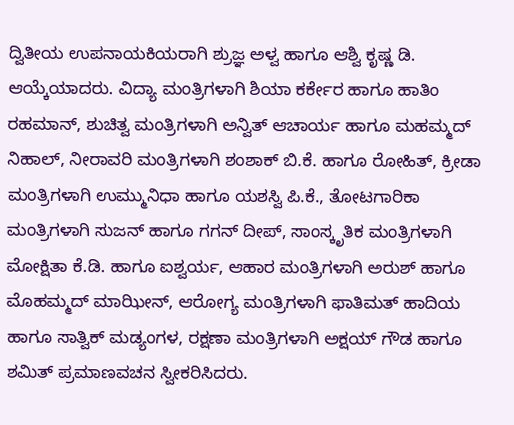ದ್ವಿತೀಯ ಉಪನಾಯಕಿಯರಾಗಿ ಶ್ರುಜ್ಞ ಅಳ್ವ ಹಾಗೂ ಆಶ್ವಿ ಕೃಷ್ಣ ಡಿ. ಆಯ್ಕೆಯಾದರು. ವಿದ್ಯಾ ಮಂತ್ರಿಗಳಾಗಿ ಶಿಯಾ ಕರ್ಕೇರ ಹಾಗೂ ಹಾತಿಂ ರಹಮಾನ್, ಶುಚಿತ್ವ ಮಂತ್ರಿಗಳಾಗಿ ಅನ್ವಿತ್ ಆಚಾರ್ಯ ಹಾಗೂ ಮಹಮ್ಮದ್ ನಿಹಾಲ್, ನೀರಾವರಿ ಮಂತ್ರಿಗಳಾಗಿ ಶಂಶಾಕ್ ಬಿ.ಕೆ. ಹಾಗೂ ರೋಹಿತ್, ಕ್ರೀಡಾ ಮಂತ್ರಿಗಳಾಗಿ ಉಮ್ಮುನಿಧಾ ಹಾಗೂ ಯಶಸ್ವಿ ಪಿ.ಕೆ., ತೋಟಗಾರಿಕಾ ಮಂತ್ರಿಗಳಾಗಿ ಸುಜನ್ ಹಾಗೂ ಗಗನ್ ದೀಪ್, ಸಾಂಸ್ಕೃತಿಕ ಮಂತ್ರಿಗಳಾಗಿ ಮೋಕ್ಷಿತಾ ಕೆ.ಡಿ. ಹಾಗೂ ಐಶ್ವರ್ಯ, ಆಹಾರ ಮಂತ್ರಿಗಳಾಗಿ ಅರುಶ್ ಹಾಗೂ ಮೊಹಮ್ಮದ್ ಮಾಝೀನ್, ಆರೋಗ್ಯ ಮಂತ್ರಿಗಳಾಗಿ ಫಾತಿಮತ್ ಹಾದಿಯ ಹಾಗೂ ಸಾತ್ವಿಕ್ ಮಡ್ಯಂಗಳ, ರಕ್ಷಣಾ ಮಂತ್ರಿಗಳಾಗಿ ಅಕ್ಷಯ್ ಗೌಡ ಹಾಗೂ ಶಮಿತ್ ಪ್ರಮಾಣವಚನ ಸ್ವೀಕರಿಸಿದರು.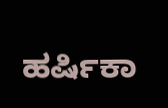ಹರ್ಷಿಕಾ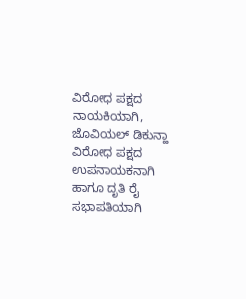ವಿರೋಧ ಪಕ್ಷದ ನಾಯಕಿಯಾಗಿ, ಜೊವಿಯಲ್ ಡಿಕುನ್ಹಾ ವಿರೋಧ ಪಕ್ಷದ ಉಪನಾಯಕನಾಗಿ ಹಾಗೂ ದೃತಿ ರೈ ಸಭಾಪತಿಯಾಗಿ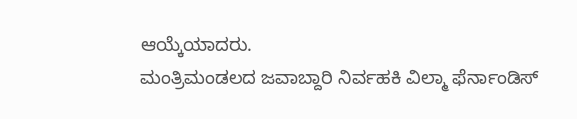ಆಯ್ಕೆಯಾದರು.
ಮಂತ್ರಿಮಂಡಲದ ಜವಾಬ್ದಾರಿ ನಿರ್ವಹಕಿ ವಿಲ್ಮಾ ಫೆರ್ನಾಂಡಿಸ್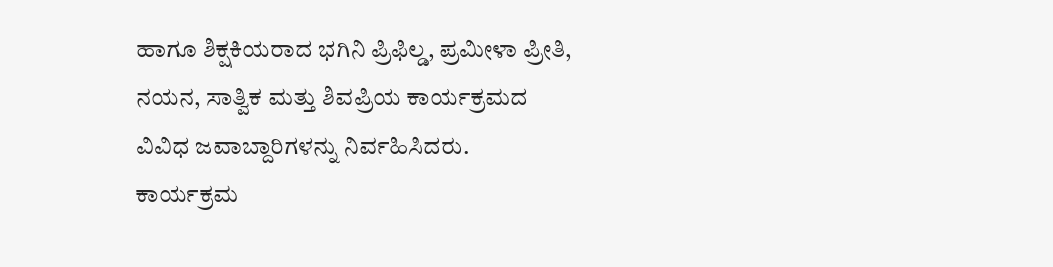ಹಾಗೂ ಶಿಕ್ಷಕಿಯರಾದ ಭಗಿನಿ ಪ್ರಿಫಿಲ್ಡ, ಪ್ರಮೀಳಾ ಪ್ರೀತಿ, ನಯನ, ಸಾತ್ವಿಕ ಮತ್ತು ಶಿವಪ್ರಿಯ ಕಾರ್ಯಕ್ರಮದ ವಿವಿಧ ಜವಾಬ್ದಾರಿಗಳನ್ನು ನಿರ್ವಹಿಸಿದರು. ಕಾರ್ಯಕ್ರಮ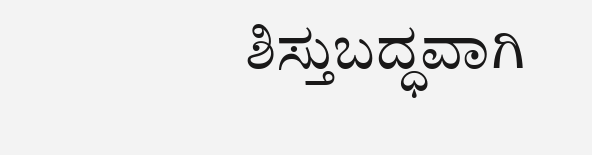ಶಿಸ್ತುಬದ್ಧವಾಗಿ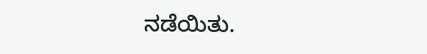ನಡೆಯಿತು.